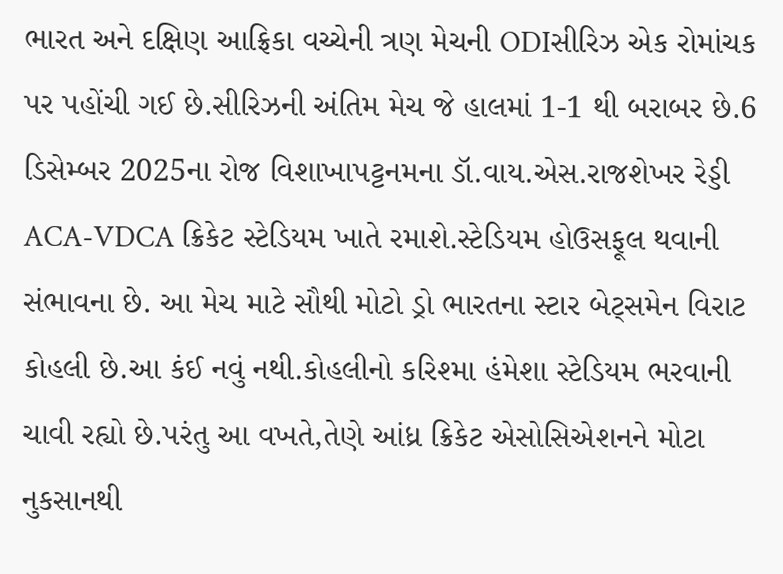ભારત અને દક્ષિણ આફ્રિકા વચ્ચેની ત્રણ મેચની ODIસીરિઝ એક રોમાંચક પર પહોંચી ગઈ છે.સીરિઝની અંતિમ મેચ જે હાલમાં 1-1 થી બરાબર છે.6 ડિસેમ્બર 2025ના રોજ વિશાખાપટ્ટનમના ડૉ.વાય.એસ.રાજશેખર રેડ્ડી ACA-VDCA ક્રિકેટ સ્ટેડિયમ ખાતે રમાશે.સ્ટેડિયમ હોઉસફૂલ થવાની સંભાવના છે. આ મેચ માટે સૌથી મોટો ડ્રો ભારતના સ્ટાર બેટ્સમેન વિરાટ કોહલી છે.આ કંઈ નવું નથી.કોહલીનો કરિશ્મા હંમેશા સ્ટેડિયમ ભરવાની ચાવી રહ્યો છે.પરંતુ આ વખતે,તેણે આંધ્ર ક્રિકેટ એસોસિએશનને મોટા નુકસાનથી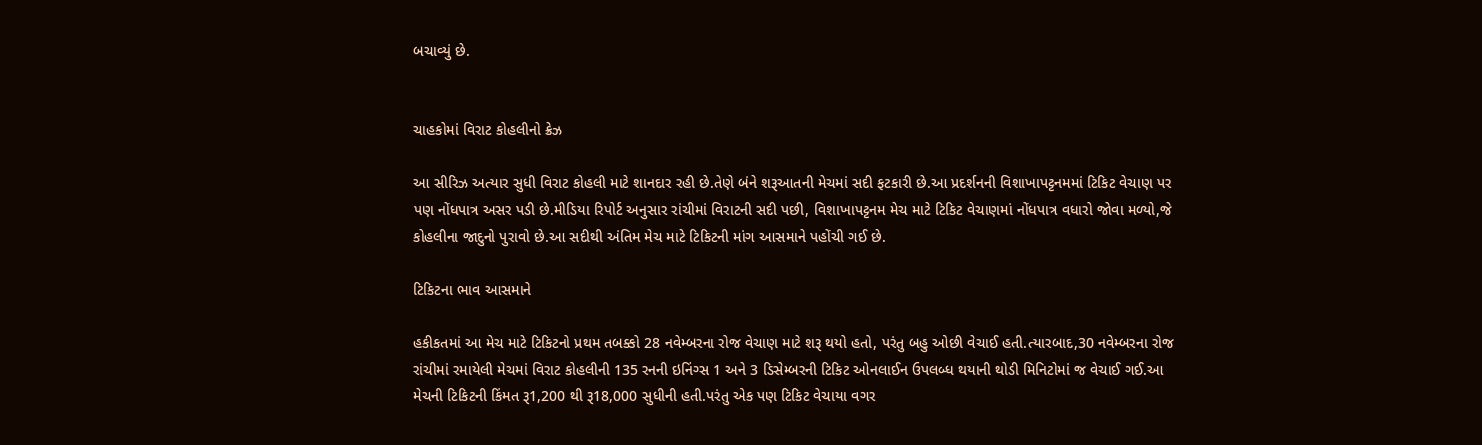બચાવ્યું છે.


ચાહકોમાં વિરાટ કોહલીનો ક્રેઝ

આ સીરિઝ અત્યાર સુધી વિરાટ કોહલી માટે શાનદાર રહી છે.તેણે બંને શરૂઆતની મેચમાં સદી ફટકારી છે.આ પ્રદર્શનની વિશાખાપટ્ટનમમાં ટિકિટ વેચાણ પર પણ નોંધપાત્ર અસર પડી છે.મીડિયા રિપોર્ટ અનુસાર રાંચીમાં વિરાટની સદી પછી, વિશાખાપટ્ટનમ મેચ માટે ટિકિટ વેચાણમાં નોંધપાત્ર વધારો જોવા મળ્યો,જે કોહલીના જાદુનો પુરાવો છે.આ સદીથી અંતિમ મેચ માટે ટિકિટની માંગ આસમાને પહોંચી ગઈ છે.

ટિકિટના ભાવ આસમાને

હકીકતમાં આ મેચ માટે ટિકિટનો પ્રથમ તબક્કો 28 નવેમ્બરના રોજ વેચાણ માટે શરૂ થયો હતો, પરંતુ બહુ ઓછી વેચાઈ હતી.ત્યારબાદ,30 નવેમ્બરના રોજ રાંચીમાં રમાયેલી મેચમાં વિરાટ કોહલીની 135 રનની ઇનિંગ્સ 1 અને 3 ડિસેમ્બરની ટિકિટ ઓનલાઈન ઉપલબ્ધ થયાની થોડી મિનિટોમાં જ વેચાઈ ગઈ.આ મેચની ટિકિટની કિંમત રૂ1,200 થી રૂ18,000 સુધીની હતી.પરંતુ એક પણ ટિકિટ વેચાયા વગર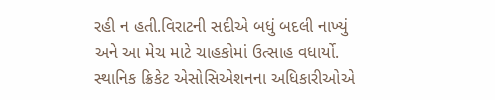રહી ન હતી.વિરાટની સદીએ બધું બદલી નાખ્યું અને આ મેચ માટે ચાહકોમાં ઉત્સાહ વધાર્યો. સ્થાનિક ક્રિકેટ એસોસિએશનના અધિકારીઓએ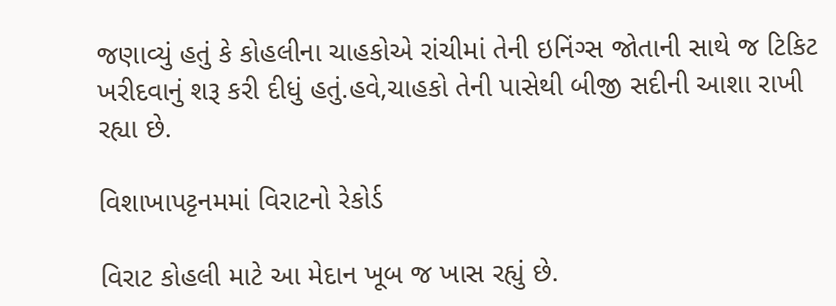જણાવ્યું હતું કે કોહલીના ચાહકોએ રાંચીમાં તેની ઇનિંગ્સ જોતાની સાથે જ ટિકિટ ખરીદવાનું શરૂ કરી દીધું હતું.હવે,ચાહકો તેની પાસેથી બીજી સદીની આશા રાખી રહ્યા છે.

વિશાખાપટ્ટનમમાં વિરાટનો રેકોર્ડ

વિરાટ કોહલી માટે આ મેદાન ખૂબ જ ખાસ રહ્યું છે.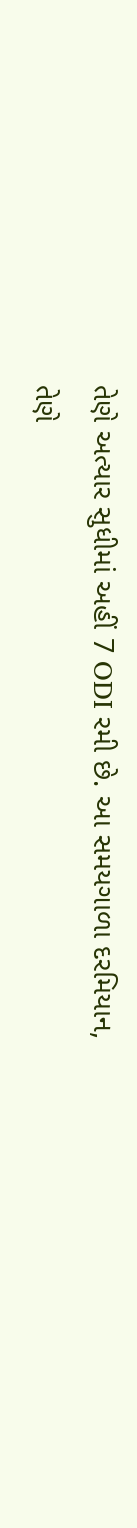તેણે અત્યાર સુધીમાં અહીં 7 ODI રમી છે. આ સમયગાળા દરમિયાન, તેણે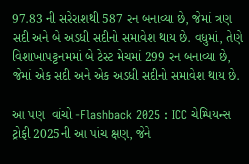97.83 ની સરેરાશથી 587 રન બનાવ્યા છે, જેમાં ત્રણ સદી અને બે અડધી સદીનો સમાવેશ થાય છે. વધુમાં, તેણે વિશાખાપટ્ટનમમાં બે ટેસ્ટ મેચમાં 299 રન બનાવ્યા છે, જેમાં એક સદી અને એક અડધી સદીનો સમાવેશ થાય છે.

આ પણ  વાંચો -Flashback 2025 : ICC ચેમ્પિયન્સ ટ્રોફી 2025ની આ પાંચ ક્ષણ, જેને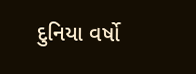દુનિયા વર્ષો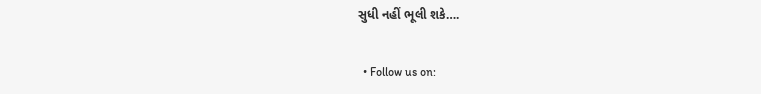સુધી નહીં ભૂલી શકે….


  • Follow us on: